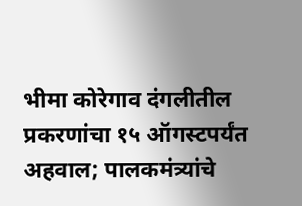भीमा कोरेगाव दंगलीतील प्रकरणांचा १५ ऑगस्टपर्यंत अहवाल; पालकमंत्र्यांचे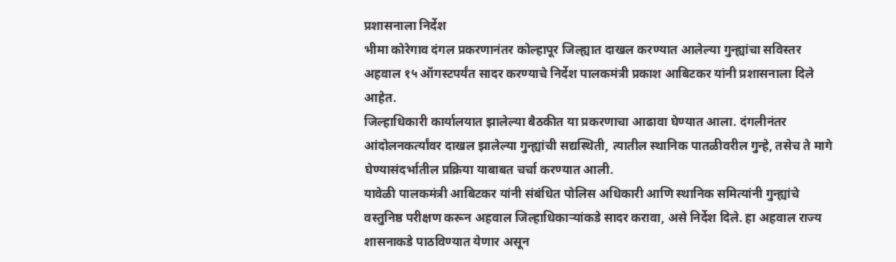प्रशासनाला निर्देश
भीमा कोरेगाव दंगल प्रकरणानंतर कोल्हापूर जिल्ह्यात दाखल करण्यात आलेल्या गुन्ह्यांचा सविस्तर अहवाल १५ ऑगस्टपर्यंत सादर करण्याचे निर्देश पालकमंत्री प्रकाश आबिटकर यांनी प्रशासनाला दिले आहेत.
जिल्हाधिकारी कार्यालयात झालेल्या बैठकीत या प्रकरणाचा आढावा घेण्यात आला. दंगलीनंतर आंदोलनकर्त्यांवर दाखल झालेल्या गुन्ह्यांची सद्यस्थिती, त्यातील स्थानिक पातळीवरील गुन्हे, तसेच ते मागे घेण्यासंदर्भातील प्रक्रिया याबाबत चर्चा करण्यात आली.
यावेळी पालकमंत्री आबिटकर यांनी संबंधित पोलिस अधिकारी आणि स्थानिक समित्यांनी गुन्ह्यांचे वस्तुनिष्ठ परीक्षण करून अहवाल जिल्हाधिकाऱ्यांकडे सादर करावा, असे निर्देश दिले. हा अहवाल राज्य शासनाकडे पाठविण्यात येणार असून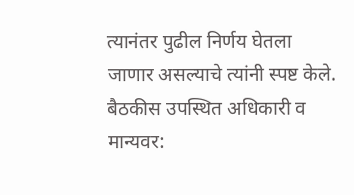त्यानंतर पुढील निर्णय घेतला जाणार असल्याचे त्यांनी स्पष्ट केले.
बैठकीस उपस्थित अधिकारी व मान्यवर: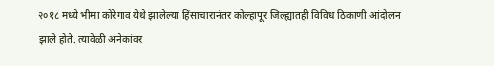२०१८ मध्ये भीमा कोरेगाव येथे झालेल्या हिंसाचारानंतर कोल्हापूर जिल्ह्यातही विविध ठिकाणी आंदोलन झाले होते. त्यावेळी अनेकांवर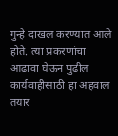गुन्हे दाखल करण्यात आले होते. त्या प्रकरणांचा आढावा घेऊन पुढील कार्यवाहीसाठी हा अहवाल तयार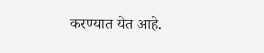करण्यात येत आहे.